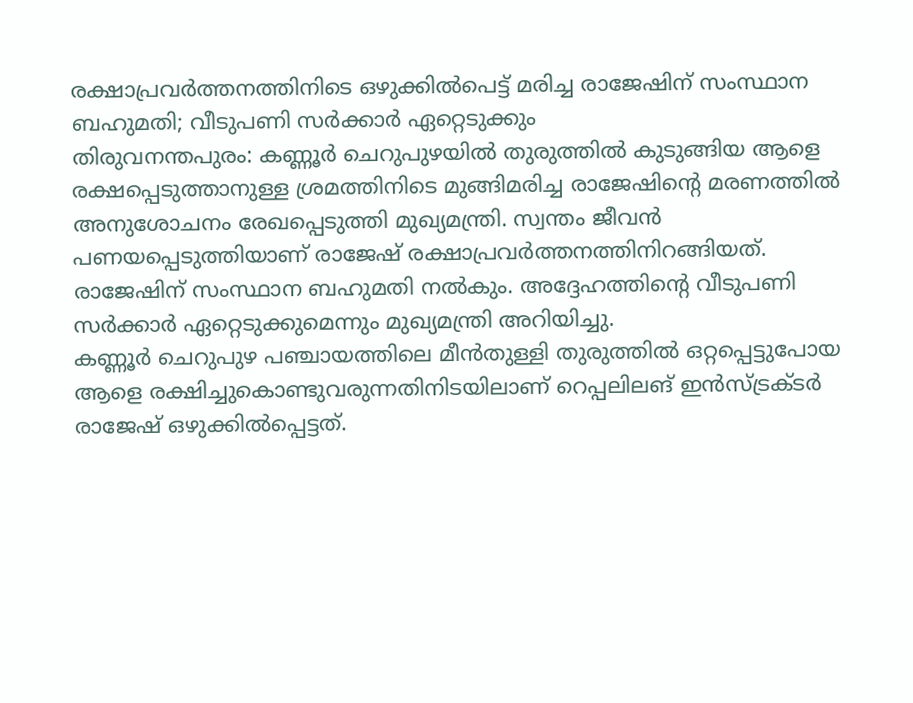രക്ഷാപ്രവർത്തനത്തിനിടെ ഒഴുക്കിൽപെട്ട് മരിച്ച രാജേഷിന് സംസ്ഥാന ബഹുമതി; വീടുപണി സർക്കാർ ഏറ്റെടുക്കും
തിരുവനന്തപുരം: കണ്ണൂർ ചെറുപുഴയിൽ തുരുത്തിൽ കുടുങ്ങിയ ആളെ രക്ഷപ്പെടുത്താനുള്ള ശ്രമത്തിനിടെ മുങ്ങിമരിച്ച രാജേഷിന്റെ മരണത്തിൽ അനുശോചനം രേഖപ്പെടുത്തി മുഖ്യമന്ത്രി. സ്വന്തം ജീവൻ പണയപ്പെടുത്തിയാണ് രാജേഷ് രക്ഷാപ്രവർത്തനത്തിനിറങ്ങിയത്. രാജേഷിന് സംസ്ഥാന ബഹുമതി നൽകും. അദ്ദേഹത്തിന്റെ വീടുപണി സർക്കാർ ഏറ്റെടുക്കുമെന്നും മുഖ്യമന്ത്രി അറിയിച്ചു.
കണ്ണൂർ ചെറുപുഴ പഞ്ചായത്തിലെ മീൻതുള്ളി തുരുത്തിൽ ഒറ്റപ്പെട്ടുപോയ ആളെ രക്ഷിച്ചുകൊണ്ടുവരുന്നതിനിടയിലാണ് റെപ്പലിലങ് ഇൻസ്ട്രക്ടർ രാജേഷ് ഒഴുക്കിൽപ്പെട്ടത്.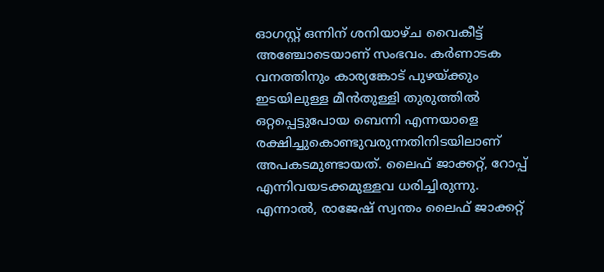ഓഗസ്റ്റ് ഒന്നിന് ശനിയാഴ്ച വൈകീട്ട് അഞ്ചോടെയാണ് സംഭവം. കർണാടക വനത്തിനും കാര്യങ്കോട് പുഴയ്ക്കും ഇടയിലുള്ള മീൻതുള്ളി തുരുത്തിൽ ഒറ്റപ്പെട്ടുപോയ ബെന്നി എന്നയാളെ രക്ഷിച്ചുകൊണ്ടുവരുന്നതിനിടയിലാണ് അപകടമുണ്ടായത്. ലൈഫ് ജാക്കറ്റ്, റോപ്പ് എന്നിവയടക്കമുള്ളവ ധരിച്ചിരുന്നു. എന്നാൽ, രാജേഷ് സ്വന്തം ലൈഫ് ജാക്കറ്റ്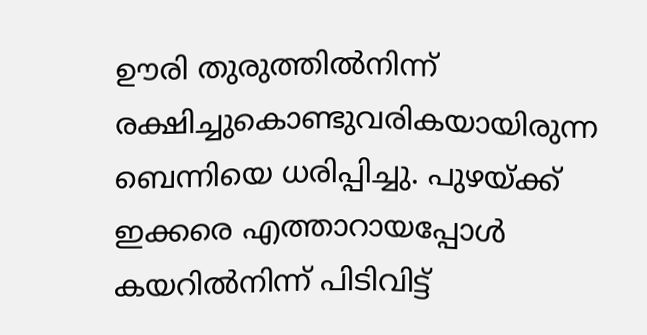ഊരി തുരുത്തിൽനിന്ന് രക്ഷിച്ചുകൊണ്ടുവരികയായിരുന്ന ബെന്നിയെ ധരിപ്പിച്ചു. പുഴയ്ക്ക് ഇക്കരെ എത്താറായപ്പോൾ കയറിൽനിന്ന് പിടിവിട്ട്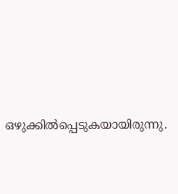ഒഴുക്കിൽപ്പെടുകയായിരുന്നു.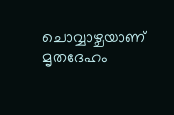ചൊവ്വാഴ്ചയാണ് മൃതദേഹം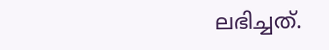ലഭിച്ചത്.